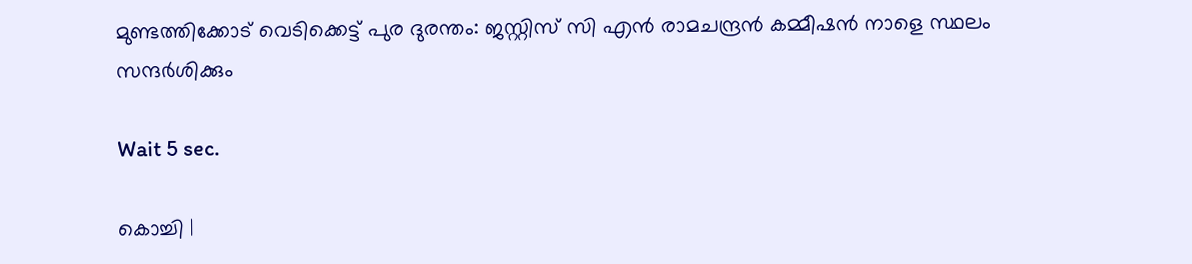മുണ്ടത്തിക്കോട് വെടിക്കെട്ട് പുര ദുരന്തം: ജസ്റ്റിസ് സി എന്‍ രാമചന്ദ്രന്‍ കമ്മീഷന്‍ നാളെ സ്ഥലം സന്ദര്‍ശിക്കും

Wait 5 sec.

കൊച്ചി |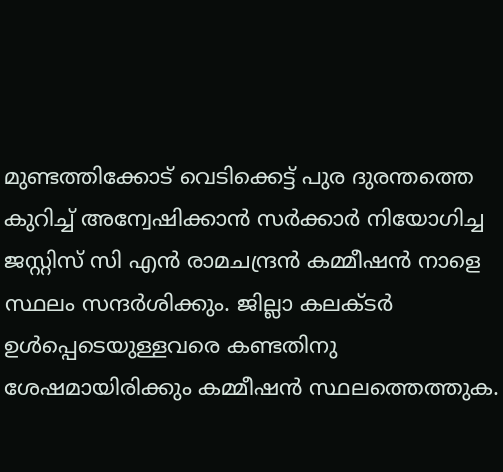മുണ്ടത്തിക്കോട് വെടിക്കെട്ട് പുര ദുരന്തത്തെ കുറിച്ച് അന്വേഷിക്കാന്‍ സര്‍ക്കാര്‍ നിയോഗിച്ച ജസ്റ്റിസ് സി എന്‍ രാമചന്ദ്രന്‍ കമ്മീഷന്‍ നാളെ സ്ഥലം സന്ദര്‍ശിക്കും. ജില്ലാ കലക്ടര്‍ ഉള്‍പ്പെടെയുള്ളവരെ കണ്ടതിനു ശേഷമായിരിക്കും കമ്മീഷന്‍ സ്ഥലത്തെത്തുക.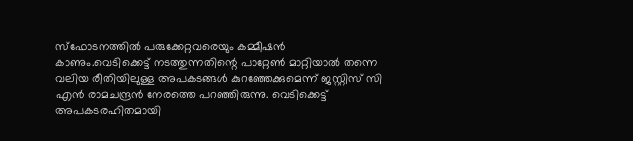സ്‌ഫോടനത്തില്‍ പരുക്കേറ്റവരെയും കമ്മീഷന്‍ കാണും.വെടിക്കെട്ട് നടത്തുന്നതിന്റെ പാറ്റേണ്‍ മാറ്റിയാല്‍ തന്നെ വലിയ രീതിയിലുള്ള അപകടങ്ങള്‍ കുറഞ്ഞേക്കുമെന്ന് ജസ്റ്റിസ് സി എന്‍ രാമചന്ദ്രന്‍ നേരത്തെ പറഞ്ഞിരുന്നു. വെടിക്കെട്ട് അപകടരഹിതമായി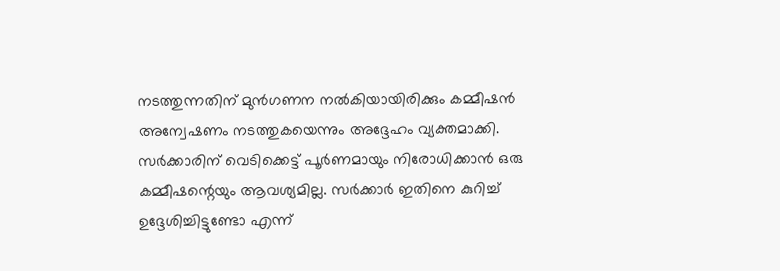നടത്തുന്നതിന് മുന്‍ഗണന നല്‍കിയായിരിക്കും കമ്മീഷന്‍ അന്വേഷണം നടത്തുകയെന്നും അദ്ദേഹം വ്യക്തമാക്കി. സര്‍ക്കാരിന് വെടിക്കെട്ട് പൂര്‍ണമായും നിരോധിക്കാന്‍ ഒരു കമ്മീഷന്റെയും ആവശ്യമില്ല. സര്‍ക്കാര്‍ ഇതിനെ കുറിച്ച് ഉദ്ദേശിച്ചിട്ടുണ്ടോ എന്ന്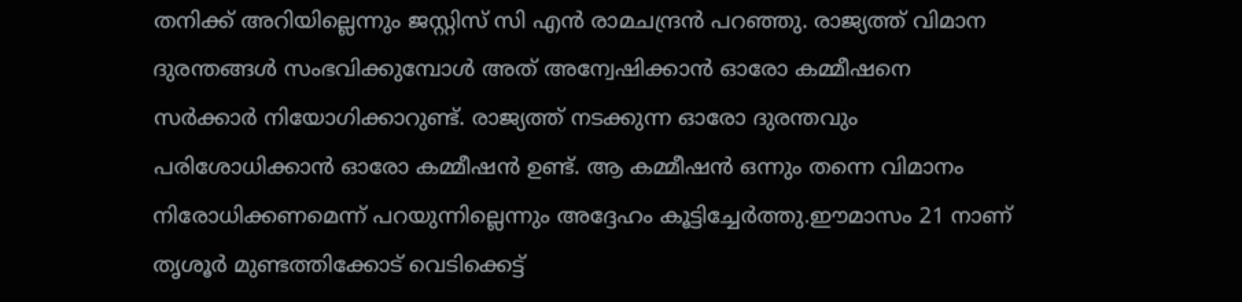തനിക്ക് അറിയില്ലെന്നും ജസ്റ്റിസ് സി എന്‍ രാമചന്ദ്രന്‍ പറഞ്ഞു. രാജ്യത്ത് വിമാന ദുരന്തങ്ങള്‍ സംഭവിക്കുമ്പോള്‍ അത് അന്വേഷിക്കാന്‍ ഓരോ കമ്മീഷനെ സര്‍ക്കാര്‍ നിയോഗിക്കാറുണ്ട്. രാജ്യത്ത് നടക്കുന്ന ഓരോ ദുരന്തവും പരിശോധിക്കാന്‍ ഓരോ കമ്മീഷന്‍ ഉണ്ട്. ആ കമ്മീഷന്‍ ഒന്നും തന്നെ വിമാനം നിരോധിക്കണമെന്ന് പറയുന്നില്ലെന്നും അദ്ദേഹം കൂട്ടിച്ചേര്‍ത്തു.ഈമാസം 21 നാണ് തൃശൂര്‍ മുണ്ടത്തിക്കോട് വെടിക്കെട്ട്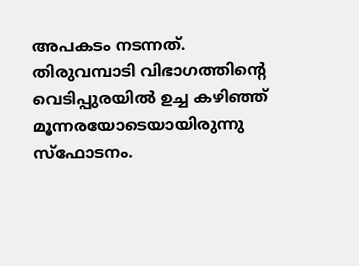അപകടം നടന്നത്. തിരുവമ്പാടി വിഭാഗത്തിന്റെ വെടിപ്പുരയില്‍ ഉച്ച കഴിഞ്ഞ് മൂന്നരയോടെയായിരുന്നു സ്‌ഫോടനം.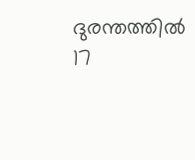ദുരന്തത്തില്‍ 17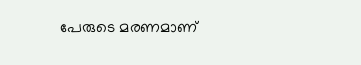പേരുടെ മരണമാണ്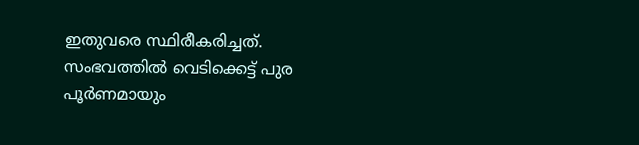ഇതുവരെ സ്ഥിരീകരിച്ചത്. സംഭവത്തില്‍ വെടിക്കെട്ട് പുര പൂര്‍ണമായും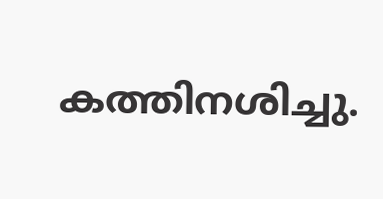കത്തിനശിച്ചു.